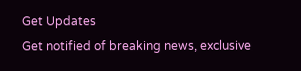Get Updates
Get notified of breaking news, exclusive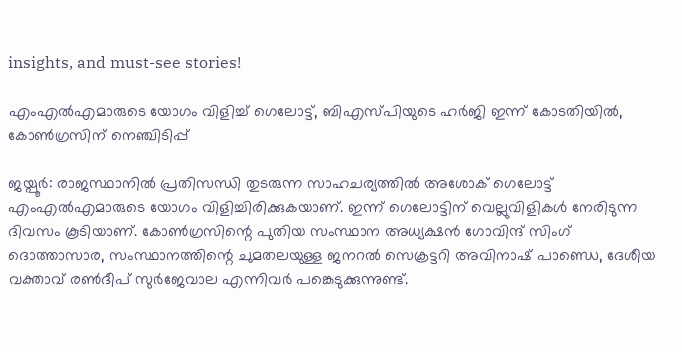insights, and must-see stories!

എംഎല്‍എമാരുടെ യോഗം വിളിച്ച് ഗെലോട്ട്, ബിഎസ്പിയുടെ ഹര്‍ജി ഇന്ന് കോടതിയില്‍, കോണ്‍ഗ്രസിന് നെഞ്ചിടിപ്പ്

ജയ്പൂര്‍: രാജസ്ഥാനില്‍ പ്രതിസന്ധി തുടരുന്ന സാഹചര്യത്തില്‍ അശോക് ഗെലോട്ട് എംഎല്‍എമാരുടെ യോഗം വിളിച്ചിരിക്കുകയാണ്. ഇന്ന് ഗെലോട്ടിന് വെല്ലുവിളികള്‍ നേരിടുന്ന ദിവസം കൂടിയാണ്. കോണ്‍ഗ്രസിന്റെ പുതിയ സംസ്ഥാന അധ്യക്ഷന്‍ ഗോവിന്ദ് സിംഗ് ദൊത്താസാര, സംസ്ഥാനത്തിന്റെ ചുമതലയുള്ള ജനറല്‍ സെക്രട്ടറി അവിനാഷ് പാണ്ഡെ, ദേശീയ വക്താവ് രണ്‍ദീപ് സുര്‍ജേവാല എന്നിവര്‍ പങ്കെടുക്കുന്നുണ്ട്.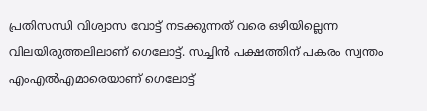പ്രതിസന്ധി വിശ്വാസ വോട്ട് നടക്കുന്നത് വരെ ഒഴിയില്ലെന്ന വിലയിരുത്തലിലാണ് ഗെലോട്ട്. സച്ചിന്‍ പക്ഷത്തിന് പകരം സ്വന്തം എംഎല്‍എമാരെയാണ് ഗെലോട്ട്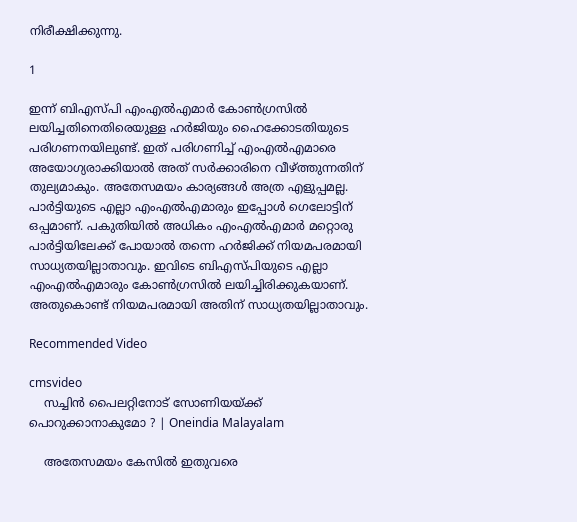നിരീക്ഷിക്കുന്നു.

1

ഇന്ന് ബിഎസ്പി എംഎല്‍എമാര്‍ കോണ്‍ഗ്രസില്‍ ലയിച്ചതിനെതിരെയുള്ള ഹര്‍ജിയും ഹൈക്കോടതിയുടെ പരിഗണനയിലുണ്ട്. ഇത് പരിഗണിച്ച് എംഎല്‍എമാരെ അയോഗ്യരാക്കിയാല്‍ അത് സര്‍ക്കാരിനെ വീഴ്ത്തുന്നതിന് തുല്യമാകും. അതേസമയം കാര്യങ്ങള്‍ അത്ര എളുപ്പമല്ല. പാര്‍ട്ടിയുടെ എല്ലാ എംഎല്‍എമാരും ഇപ്പോള്‍ ഗെലോട്ടിന് ഒപ്പമാണ്. പകുതിയില്‍ അധികം എംഎല്‍എമാര്‍ മറ്റൊരു പാര്‍ട്ടിയിലേക്ക് പോയാല്‍ തന്നെ ഹര്‍ജിക്ക് നിയമപരമായി സാധ്യതയില്ലാതാവും. ഇവിടെ ബിഎസ്പിയുടെ എല്ലാ എംഎല്‍എമാരും കോണ്‍ഗ്രസില്‍ ലയിച്ചിരിക്കുകയാണ്. അതുകൊണ്ട് നിയമപരമായി അതിന് സാധ്യതയില്ലാതാവും.

Recommended Video

cmsvideo
    സച്ചിന്‍ പൈലറ്റിനോട് സോണിയയ്ക്ക് പൊറുക്കാനാകുമോ ? | Oneindia Malayalam

    അതേസമയം കേസില്‍ ഇതുവരെ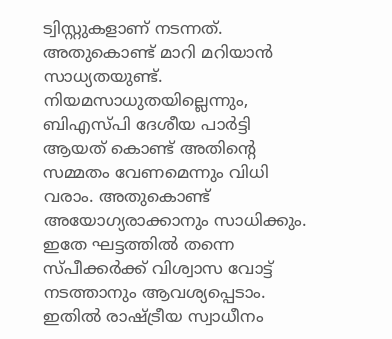ട്വിസ്റ്റുകളാണ് നടന്നത്. അതുകൊണ്ട് മാറി മറിയാന്‍ സാധ്യതയുണ്ട്. നിയമസാധുതയില്ലെന്നും, ബിഎസ്പി ദേശീയ പാര്‍ട്ടി ആയത് കൊണ്ട് അതിന്റെ സമ്മതം വേണമെന്നും വിധി വരാം. അതുകൊണ്ട് അയോഗ്യരാക്കാനും സാധിക്കും. ഇതേ ഘട്ടത്തില്‍ തന്നെ സ്പീക്കര്‍ക്ക് വിശ്വാസ വോട്ട് നടത്താനും ആവശ്യപ്പെടാം. ഇതില്‍ രാഷ്ട്രീയ സ്വാധീനം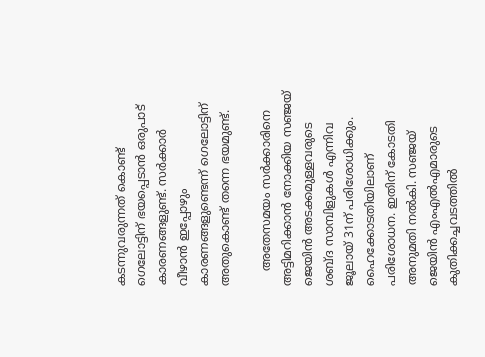കടന്നുവരുന്നത് കൊണ്ട് ഗെലോട്ടിന് ഭയപ്പെടാന്‍ ഒരുപാട് കാരണങ്ങളുണ്ട്. സര്‍ക്കാര്‍ വീഴാന്‍ ഇപ്പോഴും കാരണങ്ങളുണ്ടെന്ന് ഗെലോട്ടിന് അതുകൊണ്ട് തന്നെ ഭയമുണ്ട്.

    അതേസമയം സര്‍ക്കാരിനെ അട്ടിമറിക്കാന്‍ നോക്കിയ സഞ്ജയ് ജെയിന്‍ അടക്കമുള്ളവരുടെ ശബ്ദ സാമ്പിളുകള്‍ എന്നിവ ജൂലായ് 31ന് പരിശോധിക്കും. ഹൈക്കോടതിയിലാണ് പരിശോധന. ഇതിന് കോടതി അനുമതി നല്‍കി. സഞ്ജയ് ജെയിന്‍ എംഎല്‍എമാരുടെ കുതിക്കച്ചവടത്തില്‍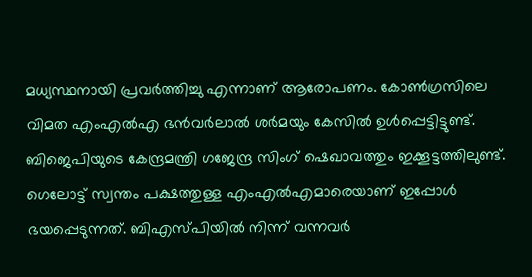മധ്യസ്ഥനായി പ്രവര്‍ത്തിച്ചു എന്നാണ് ആരോപണം. കോണ്‍ഗ്രസിലെ വിമത എംഎല്‍എ ഭന്‍വര്‍ലാല്‍ ശര്‍മയും കേസില്‍ ഉള്‍പ്പെട്ടിട്ടുണ്ട്. ബിജെപിയുടെ കേന്ദ്രമന്ത്രി ഗജേന്ദ്ര സിംഗ് ഷെഖാവത്തും ഇക്കൂട്ടത്തിലുണ്ട്. ഗെലോട്ട് സ്വന്തം പക്ഷത്തുള്ള എംഎല്‍എമാരെയാണ് ഇപ്പോള്‍ ഭയപ്പെടുന്നത്. ബിഎസ്പിയില്‍ നിന്ന് വന്നവര്‍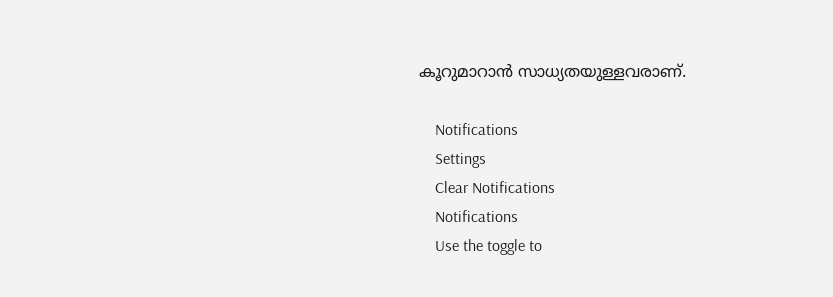കൂറുമാറാന്‍ സാധ്യതയുള്ളവരാണ്.

    Notifications
    Settings
    Clear Notifications
    Notifications
    Use the toggle to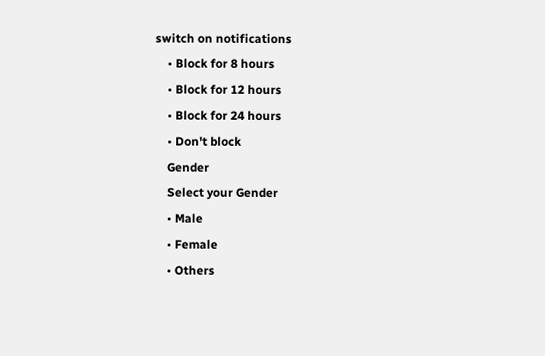switch on notifications
    • Block for 8 hours
    • Block for 12 hours
    • Block for 24 hours
    • Don't block
    Gender
    Select your Gender
    • Male
    • Female
    • Others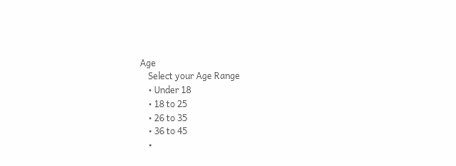Age
    Select your Age Range
    • Under 18
    • 18 to 25
    • 26 to 35
    • 36 to 45
    •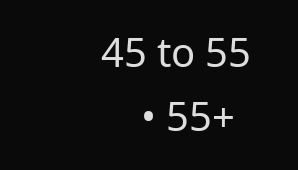45 to 55
    • 55+